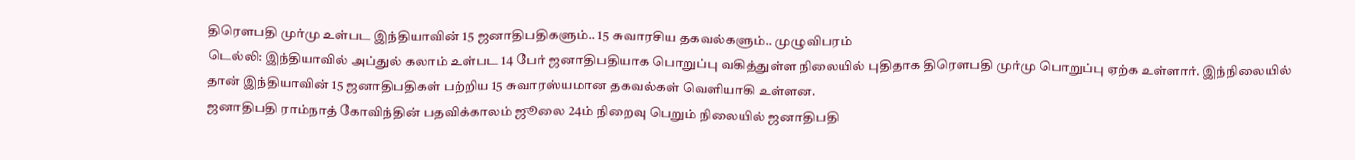திரெளபதி முர்மு உள்பட இந்தியாவின் 15 ஜனாதிபதிகளும்.. 15 சுவாரசிய தகவல்களும்.. முழுவிபரம்
டெல்லி: இந்தியாவில் அப்துல் கலாம் உள்பட 14 பேர் ஜனாதிபதியாக பொறுப்பு வகித்துள்ள நிலையில் புதிதாக திரெளபதி முர்மு பொறுப்பு ஏற்க உள்ளார். இந்நிலையில் தான் இந்தியாவின் 15 ஜனாதிபதிகள் பற்றிய 15 சுவாரஸ்யமான தகவல்கள் வெளியாகி உள்ளன.
ஜனாதிபதி ராம்நாத் கோவிந்தின் பதவிக்காலம் ஜூலை 24ம் நிறைவு பெறும் நிலையில் ஜனாதிபதி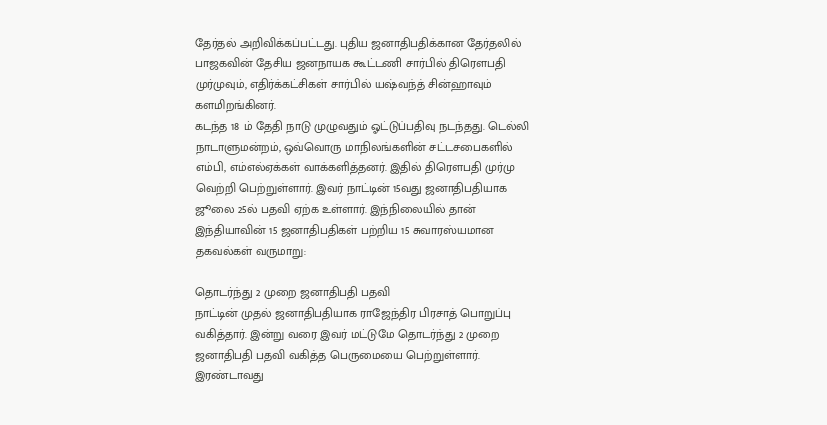தேர்தல் அறிவிக்கப்பட்டது. புதிய ஜனாதிபதிக்கான தேர்தலில் பாஜகவின் தேசிய ஜனநாயக கூட்டணி சார்பில் திரெளபதி முர்முவும், எதிர்க்கட்சிகள் சார்பில் யஷ்வந்த் சின்ஹாவும் களமிறங்கினர்.
கடந்த 18 ம் தேதி நாடு முழுவதும் ஓட்டுப்பதிவு நடந்தது. டெல்லி நாடாளுமன்றம், ஒவ்வொரு மாநிலங்களின் சட்டசபைகளில் எம்பி, எம்எல்ஏக்கள் வாக்களித்தனர். இதில் திரெளபதி முர்மு வெற்றி பெற்றுள்ளார். இவர் நாட்டின் 15வது ஜனாதிபதியாக ஜூலை 25ல் பதவி ஏற்க உள்ளார். இந்நிலையில் தான் இந்தியாவின் 15 ஜனாதிபதிகள் பற்றிய 15 சுவாரஸ்யமான தகவல்கள் வருமாறு:

தொடர்ந்து 2 முறை ஜனாதிபதி பதவி
நாட்டின் முதல் ஜனாதிபதியாக ராஜேந்திர பிரசாத் பொறுப்பு வகித்தார். இன்று வரை இவர் மட்டுமே தொடர்ந்து 2 முறை ஜனாதிபதி பதவி வகித்த பெருமையை பெற்றுள்ளார். இரண்டாவது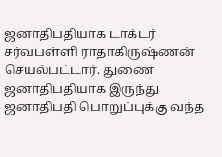ஜனாதிபதியாக டாக்டர் சர்வபள்ளி ராதாகிருஷ்ணன் செயல்பட்டார். துணை ஜனாதிபதியாக இருந்து ஜனாதிபதி பொறுப்புக்கு வந்த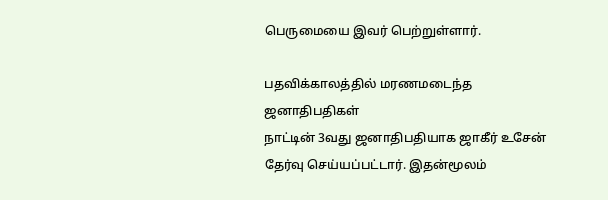பெருமையை இவர் பெற்றுள்ளார்.

பதவிக்காலத்தில் மரணமடைந்த ஜனாதிபதிகள்
நாட்டின் 3வது ஜனாதிபதியாக ஜாகீர் உசேன் தேர்வு செய்யப்பட்டார். இதன்மூலம்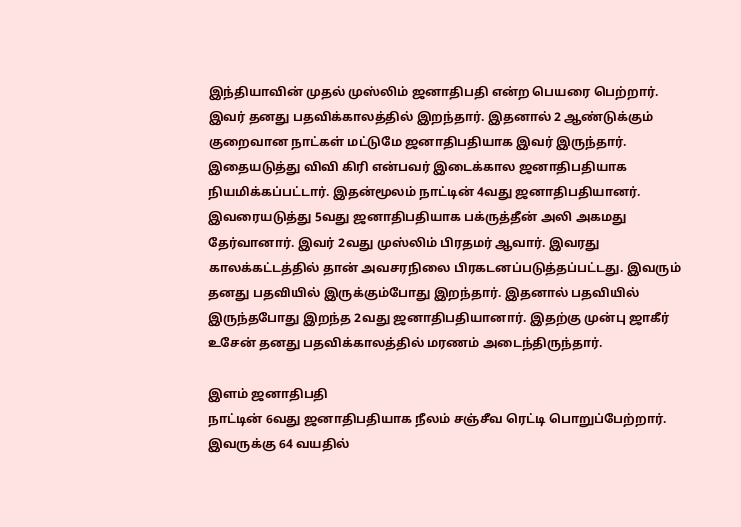இந்தியாவின் முதல் முஸ்லிம் ஜனாதிபதி என்ற பெயரை பெற்றார். இவர் தனது பதவிக்காலத்தில் இறந்தார். இதனால் 2 ஆண்டுக்கும் குறைவான நாட்கள் மட்டுமே ஜனாதிபதியாக இவர் இருந்தார். இதையடுத்து விவி கிரி என்பவர் இடைக்கால ஜனாதிபதியாக நியமிக்கப்பட்டார். இதன்மூலம் நாட்டின் 4வது ஜனாதிபதியானர். இவரையடுத்து 5வது ஜனாதிபதியாக பக்ருத்தீன் அலி அகமது தேர்வானார். இவர் 2வது முஸ்லிம் பிரதமர் ஆவார். இவரது காலக்கட்டத்தில் தான் அவசரநிலை பிரகடனப்படுத்தப்பட்டது. இவரும் தனது பதவியில் இருக்கும்போது இறந்தார். இதனால் பதவியில் இருந்தபோது இறந்த 2வது ஜனாதிபதியானார். இதற்கு முன்பு ஜாகீர் உசேன் தனது பதவிக்காலத்தில் மரணம் அடைந்திருந்தார்.

இளம் ஜனாதிபதி
நாட்டின் 6வது ஜனாதிபதியாக நீலம் சஞ்சீவ ரெட்டி பொறுப்பேற்றார். இவருக்கு 64 வயதில்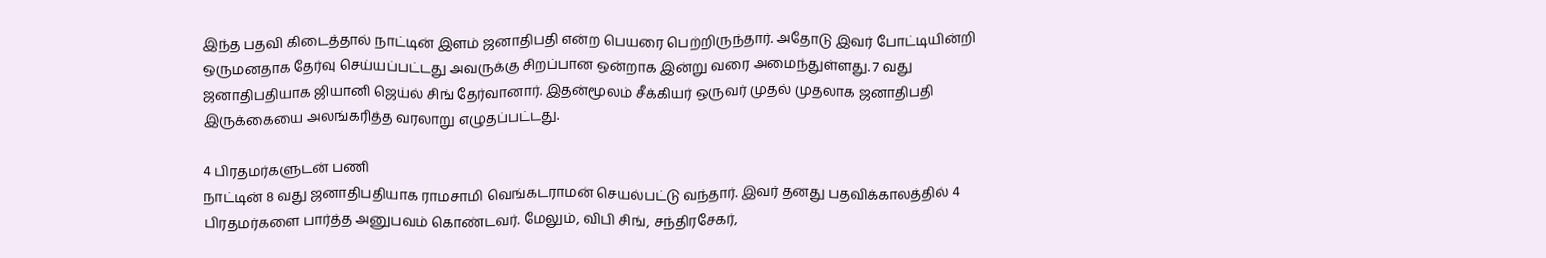இந்த பதவி கிடைத்தால் நாட்டின் இளம் ஜனாதிபதி என்ற பெயரை பெற்றிருந்தார். அதோடு இவர் போட்டியின்றி ஒருமனதாக தேர்வு செய்யப்பட்டது அவருக்கு சிறப்பான ஒன்றாக இன்று வரை அமைந்துள்ளது. 7 வது ஜனாதிபதியாக ஜியானி ஜெய்ல் சிங் தேர்வானார். இதன்மூலம் சீக்கியர் ஒருவர் முதல் முதலாக ஜனாதிபதி இருக்கையை அலங்கரித்த வரலாறு எழுதப்பட்டது.

4 பிரதமர்களுடன் பணி
நாட்டின் 8 வது ஜனாதிபதியாக ராமசாமி வெங்கடராமன் செயல்பட்டு வந்தார். இவர் தனது பதவிக்காலத்தில் 4 பிரதமர்களை பார்த்த அனுபவம் கொண்டவர். மேலும், விபி சிங், சந்திரசேகர்,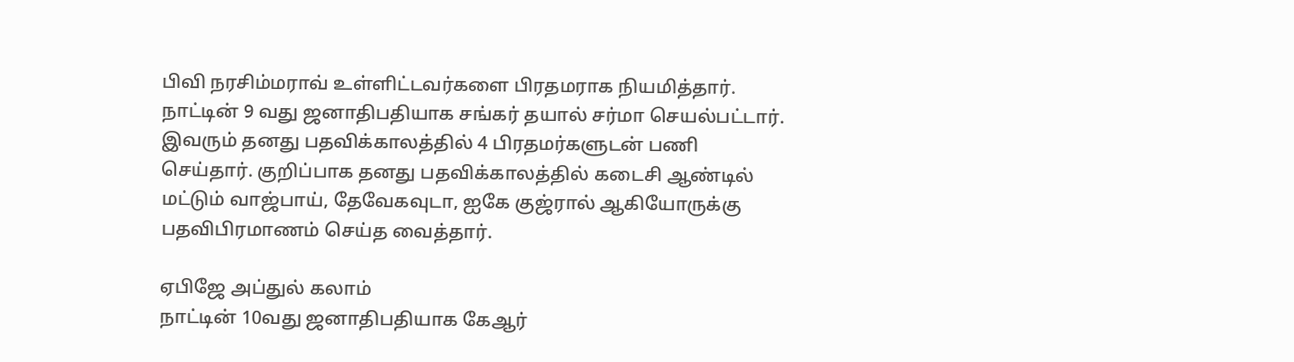பிவி நரசிம்மராவ் உள்ளிட்டவர்களை பிரதமராக நியமித்தார். நாட்டின் 9 வது ஜனாதிபதியாக சங்கர் தயால் சர்மா செயல்பட்டார். இவரும் தனது பதவிக்காலத்தில் 4 பிரதமர்களுடன் பணி செய்தார். குறிப்பாக தனது பதவிக்காலத்தில் கடைசி ஆண்டில் மட்டும் வாஜ்பாய், தேவேகவுடா, ஐகே குஜ்ரால் ஆகியோருக்கு பதவிபிரமாணம் செய்த வைத்தார்.

ஏபிஜே அப்துல் கலாம்
நாட்டின் 10வது ஜனாதிபதியாக கேஆர்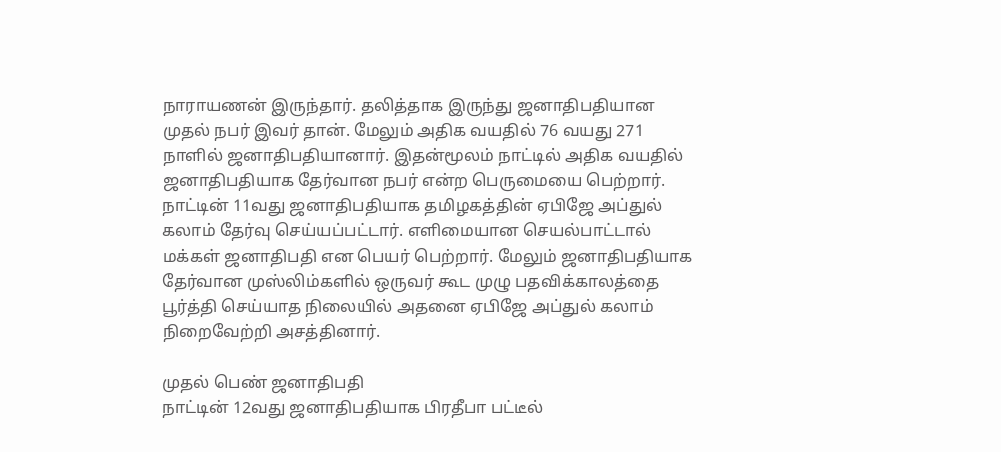நாராயணன் இருந்தார். தலித்தாக இருந்து ஜனாதிபதியான முதல் நபர் இவர் தான். மேலும் அதிக வயதில் 76 வயது 271 நாளில் ஜனாதிபதியானார். இதன்மூலம் நாட்டில் அதிக வயதில் ஜனாதிபதியாக தேர்வான நபர் என்ற பெருமையை பெற்றார். நாட்டின் 11வது ஜனாதிபதியாக தமிழகத்தின் ஏபிஜே அப்துல் கலாம் தேர்வு செய்யப்பட்டார். எளிமையான செயல்பாட்டால் மக்கள் ஜனாதிபதி என பெயர் பெற்றார். மேலும் ஜனாதிபதியாக தேர்வான முஸ்லிம்களில் ஒருவர் கூட முழு பதவிக்காலத்தை பூர்த்தி செய்யாத நிலையில் அதனை ஏபிஜே அப்துல் கலாம் நிறைவேற்றி அசத்தினார்.

முதல் பெண் ஜனாதிபதி
நாட்டின் 12வது ஜனாதிபதியாக பிரதீபா பட்டீல்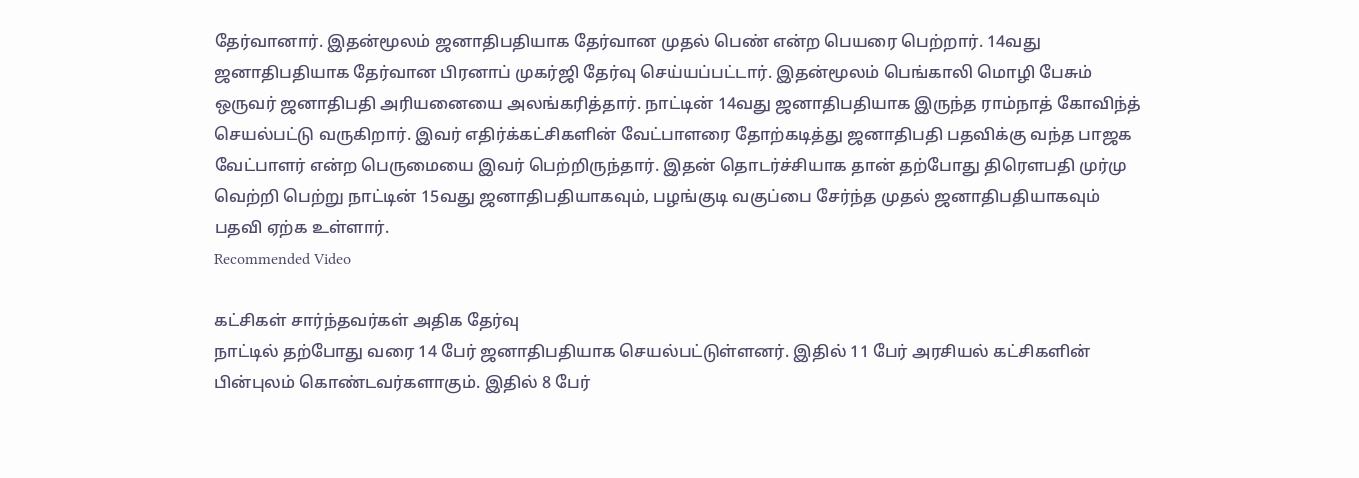தேர்வானார். இதன்மூலம் ஜனாதிபதியாக தேர்வான முதல் பெண் என்ற பெயரை பெற்றார். 14வது ஜனாதிபதியாக தேர்வான பிரனாப் முகர்ஜி தேர்வு செய்யப்பட்டார். இதன்மூலம் பெங்காலி மொழி பேசும் ஒருவர் ஜனாதிபதி அரியனையை அலங்கரித்தார். நாட்டின் 14வது ஜனாதிபதியாக இருந்த ராம்நாத் கோவிந்த் செயல்பட்டு வருகிறார். இவர் எதிர்க்கட்சிகளின் வேட்பாளரை தோற்கடித்து ஜனாதிபதி பதவிக்கு வந்த பாஜக வேட்பாளர் என்ற பெருமையை இவர் பெற்றிருந்தார். இதன் தொடர்ச்சியாக தான் தற்போது திரெளபதி முர்மு வெற்றி பெற்று நாட்டின் 15வது ஜனாதிபதியாகவும், பழங்குடி வகுப்பை சேர்ந்த முதல் ஜனாதிபதியாகவும் பதவி ஏற்க உள்ளார்.
Recommended Video

கட்சிகள் சார்ந்தவர்கள் அதிக தேர்வு
நாட்டில் தற்போது வரை 14 பேர் ஜனாதிபதியாக செயல்பட்டுள்ளனர். இதில் 11 பேர் அரசியல் கட்சிகளின் பின்புலம் கொண்டவர்களாகும். இதில் 8 பேர்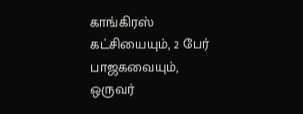காங்கிரஸ் கட்சியையும், 2 பேர் பாஜகவையும், ஒருவர்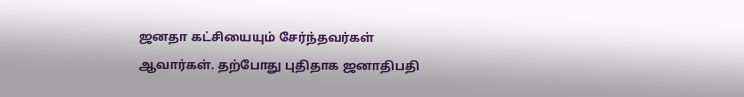ஜனதா கட்சியையும் சேர்ந்தவர்கள் ஆவார்கள். தற்போது புதிதாக ஜனாதிபதி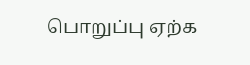பொறுப்பு ஏற்க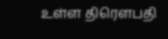உள்ள திரெளபதி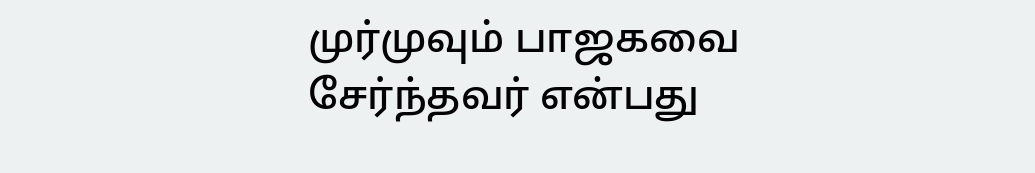முர்முவும் பாஜகவை சேர்ந்தவர் என்பது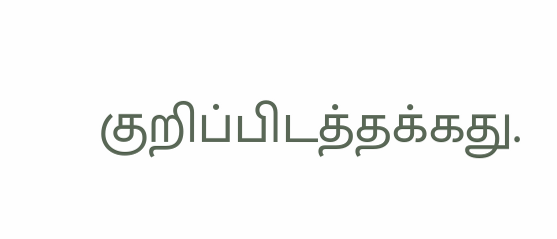குறிப்பிடத்தக்கது.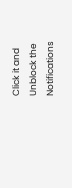Click it and Unblock the Notifications